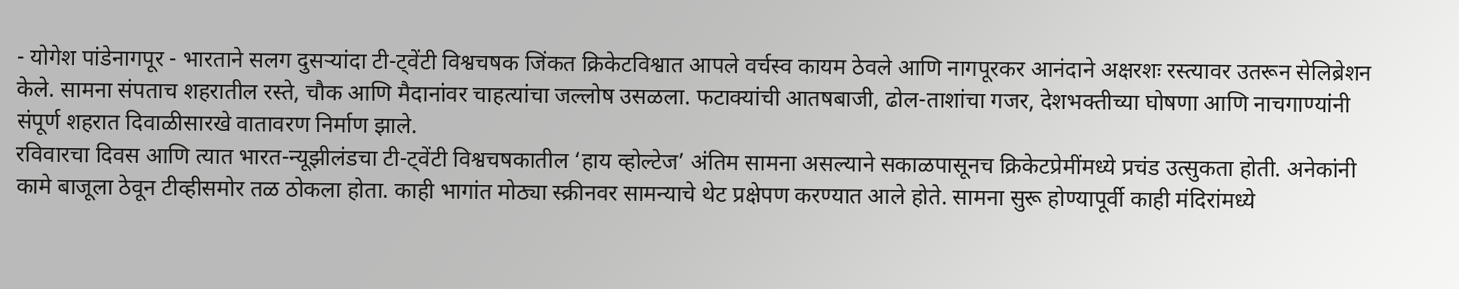- योगेश पांडेनागपूर - भारताने सलग दुसऱ्यांदा टी-ट्वेंटी विश्वचषक जिंकत क्रिकेटविश्वात आपले वर्चस्व कायम ठेवले आणि नागपूरकर आनंदाने अक्षरशः रस्त्यावर उतरून सेलिब्रेशन केले. सामना संपताच शहरातील रस्ते, चौक आणि मैदानांवर चाहत्यांचा जल्लोष उसळला. फटाक्यांची आतषबाजी, ढोल-ताशांचा गजर, देशभक्तीच्या घोषणा आणि नाचगाण्यांनी संपूर्ण शहरात दिवाळीसारखे वातावरण निर्माण झाले.
रविवारचा दिवस आणि त्यात भारत-न्यूझीलंडचा टी-ट्वेंटी विश्वचषकातील ‘हाय व्होल्टेज’ अंतिम सामना असल्याने सकाळपासूनच क्रिकेटप्रेमींमध्ये प्रचंड उत्सुकता होती. अनेकांनी कामे बाजूला ठेवून टीव्हीसमोर तळ ठोकला होता. काही भागांत मोठ्या स्क्रीनवर सामन्याचे थेट प्रक्षेपण करण्यात आले होते. सामना सुरू होण्यापूर्वी काही मंदिरांमध्ये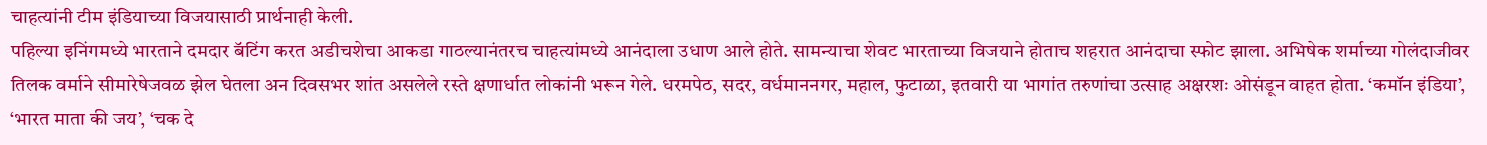चाहत्यांनी टीम इंडियाच्या विजयासाठी प्रार्थनाही केली.
पहिल्या इनिंगमध्ये भारताने दमदार बॅटिंग करत अडीचशेचा आकडा गाठल्यानंतरच चाहत्यांमध्ये आनंदाला उधाण आले होते. सामन्याचा शेवट भारताच्या विजयाने होताच शहरात आनंदाचा स्फोट झाला. अभिषेक शर्माच्या गोलंदाजीवर तिलक वर्माने सीमारेषेजवळ झेल घेतला अन दिवसभर शांत असलेले रस्ते क्षणार्धात लोकांनी भरून गेले. धरमपेठ, सदर, वर्धमाननगर, महाल, फुटाळा, इतवारी या भागांत तरुणांचा उत्साह अक्षरशः ओसंडून वाहत होता. ‘कमॉन इंडिया’, ‘भारत माता की जय’, ‘चक दे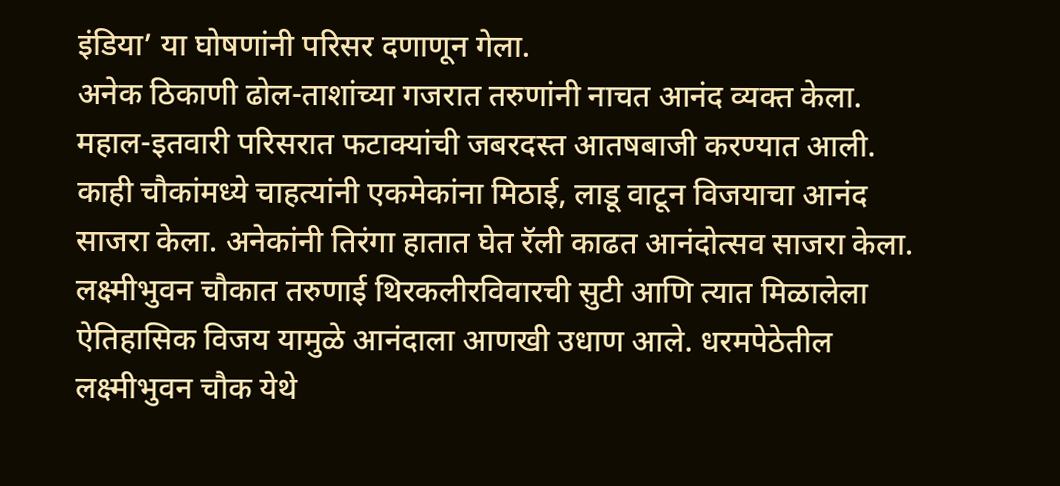इंडिया’ या घोषणांनी परिसर दणाणून गेला.
अनेक ठिकाणी ढोल-ताशांच्या गजरात तरुणांनी नाचत आनंद व्यक्त केला. महाल-इतवारी परिसरात फटाक्यांची जबरदस्त आतषबाजी करण्यात आली. काही चौकांमध्ये चाहत्यांनी एकमेकांना मिठाई, लाडू वाटून विजयाचा आनंद साजरा केला. अनेकांनी तिरंगा हातात घेत रॅली काढत आनंदोत्सव साजरा केला.
लक्ष्मीभुवन चौकात तरुणाई थिरकलीरविवारची सुटी आणि त्यात मिळालेला ऐतिहासिक विजय यामुळे आनंदाला आणखी उधाण आले. धरमपेठेतील लक्ष्मीभुवन चौक येथे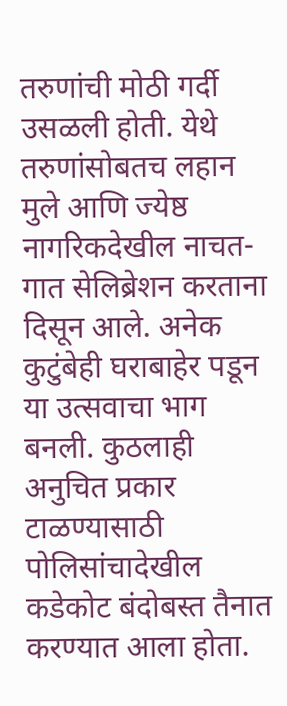तरुणांची मोठी गर्दी उसळली होती. येथे तरुणांसोबतच लहान मुले आणि ज्येष्ठ नागरिकदेखील नाचत-गात सेलिब्रेशन करताना दिसून आले. अनेक कुटुंबेही घराबाहेर पडून या उत्सवाचा भाग बनली. कुठलाही अनुचित प्रकार टाळण्यासाठी पोलिसांचादेखील कडेकोट बंदोबस्त तैनात करण्यात आला होता.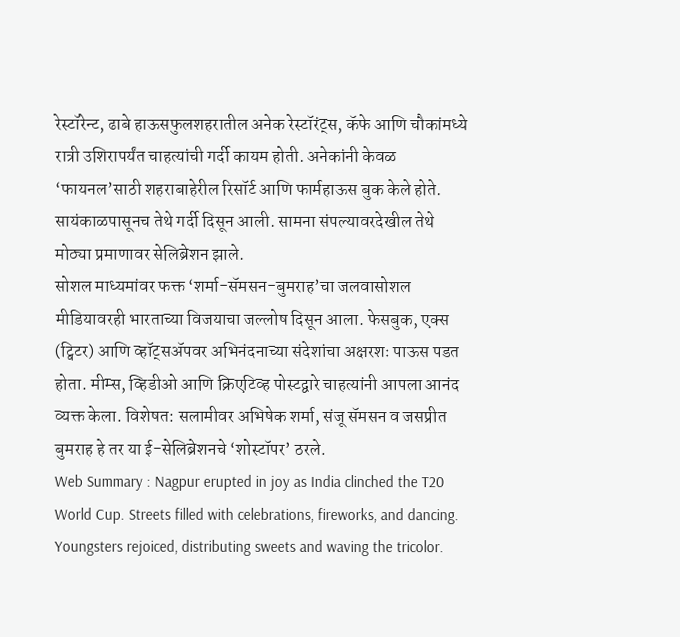रेस्टॉरेन्ट, ढाबे हाऊसफुलशहरातील अनेक रेस्टॉरंट्स, कॅफे आणि चौकांमध्ये रात्री उशिरापर्यंत चाहत्यांची गर्दी कायम होती. अनेकांनी केवळ ‘फायनल’साठी शहराबाहेरील रिसॉर्ट आणि फार्महाऊस बुक केले होते. सायंकाळपासूनच तेथे गर्दी दिसून आली. सामना संपल्यावरदेखील तेथे मोठ्या प्रमाणावर सेलिब्रेशन झाले.
सोशल माध्यमांवर फक्त ‘शर्मा-सॅमसन-बुमराह’चा जलवासोशल मीडियावरही भारताच्या विजयाचा जल्लोष दिसून आला. फेसबुक, एक्स (ट्विटर) आणि व्हॉट्सॲपवर अभिनंदनाच्या संदेशांचा अक्षरशः पाऊस पडत होता. मीम्स, व्हिडीओ आणि क्रिएटिव्ह पोस्टद्वारे चाहत्यांनी आपला आनंद व्यक्त केला. विशेषत: सलामीवर अभिषेक शर्मा, संजू सॅमसन व जसप्रीत बुमराह हे तर या ई-सेलिब्रेशनचे ‘शोस्टॉपर’ ठरले.
Web Summary : Nagpur erupted in joy as India clinched the T20 World Cup. Streets filled with celebrations, fireworks, and dancing. Youngsters rejoiced, distributing sweets and waving the tricolor.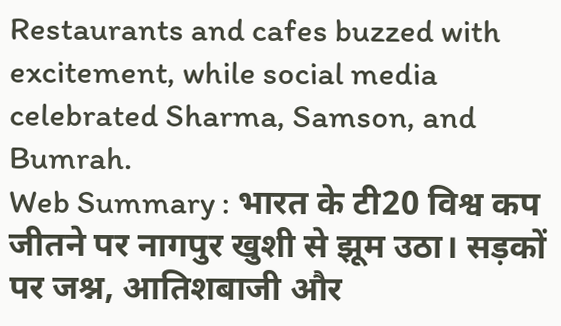Restaurants and cafes buzzed with excitement, while social media celebrated Sharma, Samson, and Bumrah.
Web Summary : भारत के टी20 विश्व कप जीतने पर नागपुर खुशी से झूम उठा। सड़कों पर जश्न, आतिशबाजी और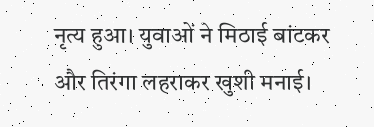नृत्य हुआ। युवाओं ने मिठाई बांटकर और तिरंगा लहराकर खुशी मनाई।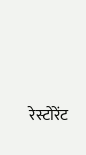रेस्टोरेंट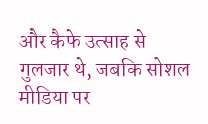और कैफे उत्साह से गुलजार थे, जबकि सोशल मीडिया पर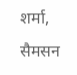शर्मा, सैमसन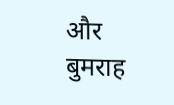और बुमराह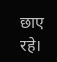छाए रहे।